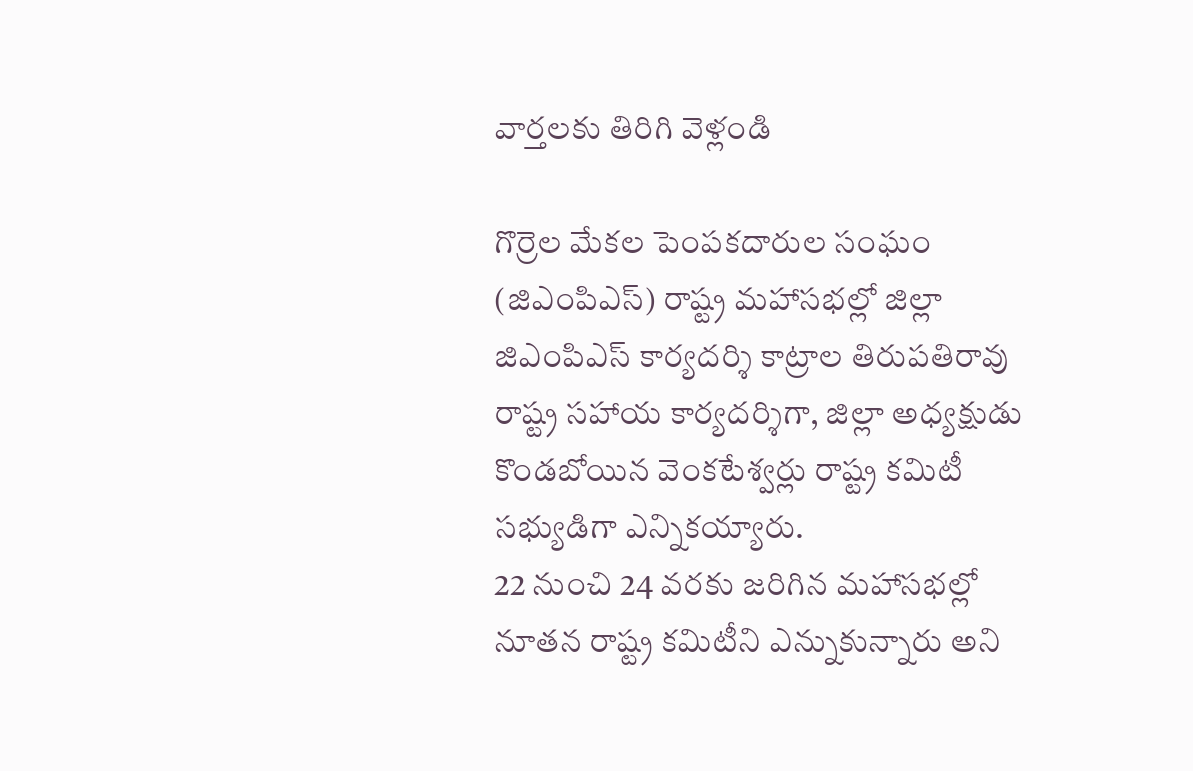వార్తలకు తిరిగి వెళ్లండి

గొర్రెల మేకల పెంపకదారుల సంఘం (జిఎంపిఎస్) రాష్ట్ర మహాసభల్లో జిల్లా జిఎంపిఎస్ కార్యదర్శి కాట్రాల తిరుపతిరావు రాష్ట్ర సహాయ కార్యదర్శిగా, జిల్లా అధ్యక్షుడు కొండబోయిన వెంకటేశ్వర్లు రాష్ట్ర కమిటీ సభ్యుడిగా ఎన్నికయ్యారు.
22 నుంచి 24 వరకు జరిగిన మహాసభల్లో నూతన రాష్ట్ర కమిటీని ఎన్నుకున్నారు అని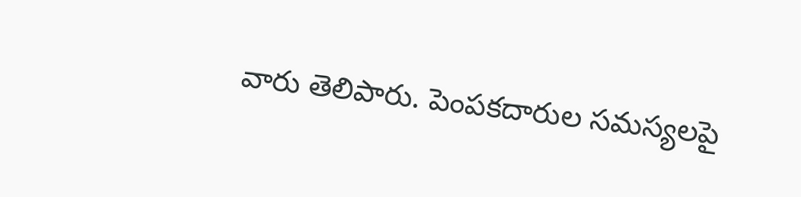వారు తెలిపారు. పెంపకదారుల సమస్యలపై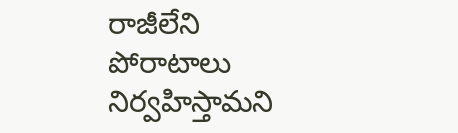రాజీలేని పోరాటాలు నిర్వహిస్తామని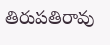తిరుపతిరావు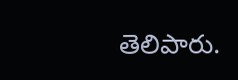తెలిపారు.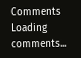Comments
Loading comments...